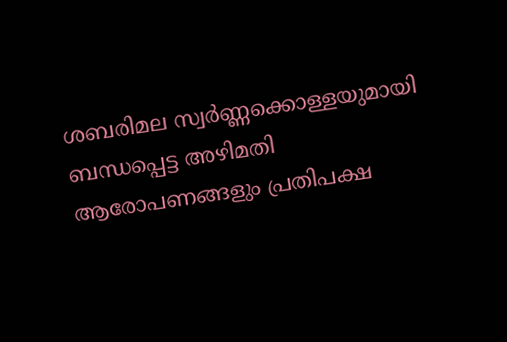ശബരിമല സ്വർണ്ണക്കൊള്ളയുമായി ബന്ധപ്പെട്ട അഴിമതി ആരോപണങ്ങളും പ്രതിപക്ഷ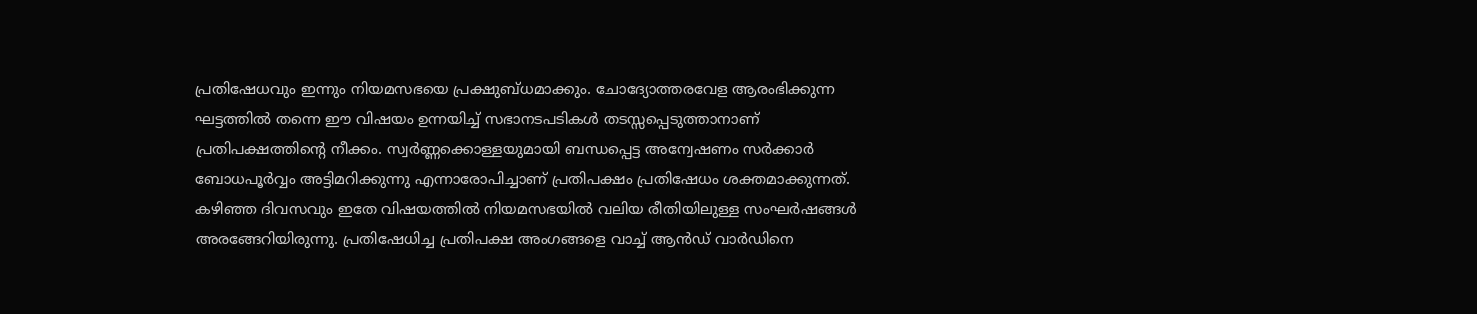പ്രതിഷേധവും ഇന്നും നിയമസഭയെ പ്രക്ഷുബ്ധമാക്കും. ചോദ്യോത്തരവേള ആരംഭിക്കുന്ന ഘട്ടത്തിൽ തന്നെ ഈ വിഷയം ഉന്നയിച്ച് സഭാനടപടികൾ തടസ്സപ്പെടുത്താനാണ് പ്രതിപക്ഷത്തിന്റെ നീക്കം. സ്വർണ്ണക്കൊള്ളയുമായി ബന്ധപ്പെട്ട അന്വേഷണം സർക്കാർ ബോധപൂർവ്വം അട്ടിമറിക്കുന്നു എന്നാരോപിച്ചാണ് പ്രതിപക്ഷം പ്രതിഷേധം ശക്തമാക്കുന്നത്.
കഴിഞ്ഞ ദിവസവും ഇതേ വിഷയത്തിൽ നിയമസഭയിൽ വലിയ രീതിയിലുള്ള സംഘർഷങ്ങൾ അരങ്ങേറിയിരുന്നു. പ്രതിഷേധിച്ച പ്രതിപക്ഷ അംഗങ്ങളെ വാച്ച് ആൻഡ് വാർഡിനെ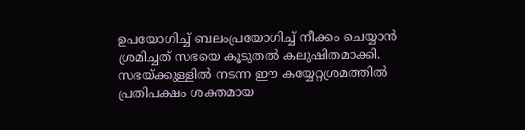ഉപയോഗിച്ച് ബലംപ്രയോഗിച്ച് നീക്കം ചെയ്യാൻ ശ്രമിച്ചത് സഭയെ കൂടുതൽ കലുഷിതമാക്കി. സഭയ്ക്കുള്ളിൽ നടന്ന ഈ കയ്യേറ്റശ്രമത്തിൽ പ്രതിപക്ഷം ശക്തമായ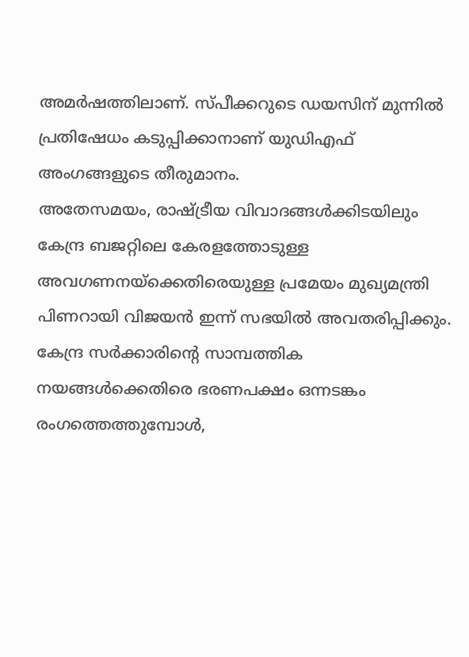അമർഷത്തിലാണ്. സ്പീക്കറുടെ ഡയസിന് മുന്നിൽ പ്രതിഷേധം കടുപ്പിക്കാനാണ് യുഡിഎഫ് അംഗങ്ങളുടെ തീരുമാനം.
അതേസമയം, രാഷ്ട്രീയ വിവാദങ്ങൾക്കിടയിലും കേന്ദ്ര ബജറ്റിലെ കേരളത്തോടുള്ള അവഗണനയ്ക്കെതിരെയുള്ള പ്രമേയം മുഖ്യമന്ത്രി പിണറായി വിജയൻ ഇന്ന് സഭയിൽ അവതരിപ്പിക്കും. കേന്ദ്ര സർക്കാരിന്റെ സാമ്പത്തിക നയങ്ങൾക്കെതിരെ ഭരണപക്ഷം ഒന്നടങ്കം രംഗത്തെത്തുമ്പോൾ,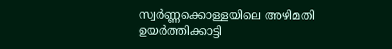സ്വർണ്ണക്കൊള്ളയിലെ അഴിമതി ഉയർത്തിക്കാട്ടി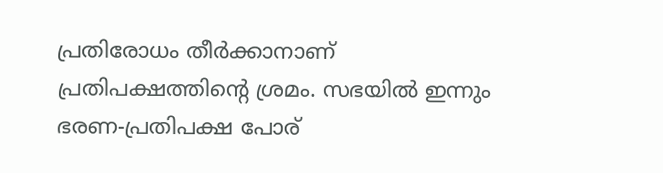പ്രതിരോധം തീർക്കാനാണ് പ്രതിപക്ഷത്തിന്റെ ശ്രമം. സഭയിൽ ഇന്നും ഭരണ-പ്രതിപക്ഷ പോര്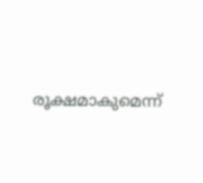രൂക്ഷമാകുമെന്ന്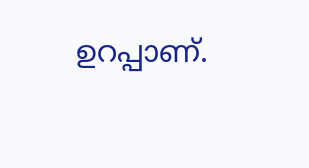ഉറപ്പാണ്.